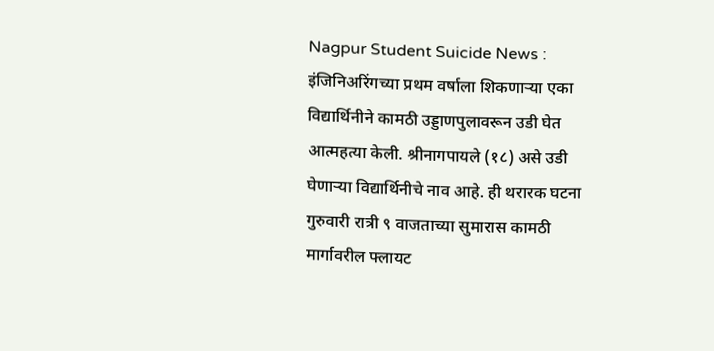Nagpur Student Suicide News : इंजिनिअरिंगच्या प्रथम वर्षाला शिकणाऱ्या एका विद्यार्थिनीने कामठी उड्डाणपुलावरून उडी घेत आत्महत्या केली. श्रीनागपायले (१८) असे उडी घेणाऱ्या विद्यार्थिनीचे नाव आहे. ही थरारक घटना गुरुवारी रात्री ९ वाजताच्या सुमारास कामठी मार्गावरील फ्लायट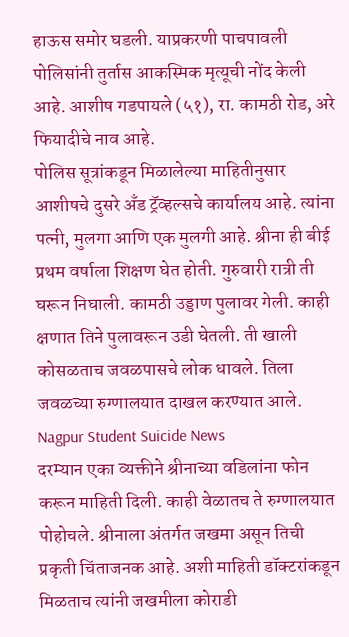हाऊस समोर घडली. याप्रकरणी पाचपावली पोलिसांनी तुर्तास आकस्मिक मृत्यूची नोंद केली आहे. आशीष गडपायले (५१), रा. कामठी रोड, अरे फियादीचे नाव आहे.
पोलिस सूत्रांकडून मिळालेल्या माहितीनुसार आशीषचे दुसरे अँड ट्रॅव्हल्सचे कार्यालय आहे. त्यांना पत्नी, मुलगा आणि एक मुलगी आहे. श्रीना ही बीई प्रथम वर्षाला शिक्षण घेत होती. गुरुवारी रात्री ती घरून निघाली. कामठी उड्डाण पुलावर गेली. काही क्षणात तिने पुलावरून उडी घेतली. ती खाली कोसळताच जवळपासचे लोक धावले. तिला जवळच्या रुग्णालयात दाखल करण्यात आले.
Nagpur Student Suicide News
दरम्यान एका व्यक्तीने श्रीनाच्या वडिलांना फोन करून माहिती दिली. काही वेळातच ते रुग्णालयात पोहोचले. श्रीनाला अंतर्गत जखमा असून तिची प्रकृती चिंताजनक आहे. अशी माहिती डॉक्टरांकडून मिळताच त्यांनी जखमीला कोराडी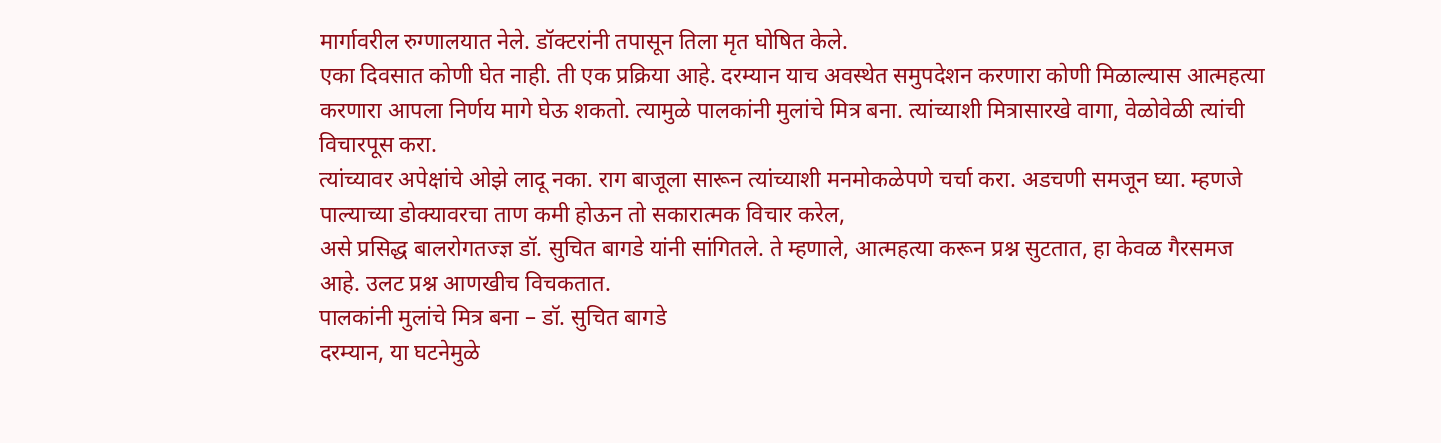मार्गावरील रुग्णालयात नेले. डॉक्टरांनी तपासून तिला मृत घोषित केले.
एका दिवसात कोणी घेत नाही. ती एक प्रक्रिया आहे. दरम्यान याच अवस्थेत समुपदेशन करणारा कोणी मिळाल्यास आत्महत्या करणारा आपला निर्णय मागे घेऊ शकतो. त्यामुळे पालकांनी मुलांचे मित्र बना. त्यांच्याशी मित्रासारखे वागा, वेळोवेळी त्यांची विचारपूस करा.
त्यांच्यावर अपेक्षांचे ओझे लादू नका. राग बाजूला सारून त्यांच्याशी मनमोकळेपणे चर्चा करा. अडचणी समजून घ्या. म्हणजे पाल्याच्या डोक्यावरचा ताण कमी होऊन तो सकारात्मक विचार करेल,
असे प्रसिद्ध बालरोगतज्ज्ञ डॉ. सुचित बागडे यांनी सांगितले. ते म्हणाले, आत्महत्या करून प्रश्न सुटतात, हा केवळ गैरसमज आहे. उलट प्रश्न आणखीच विचकतात.
पालकांनी मुलांचे मित्र बना – डॉ. सुचित बागडे
दरम्यान, या घटनेमुळे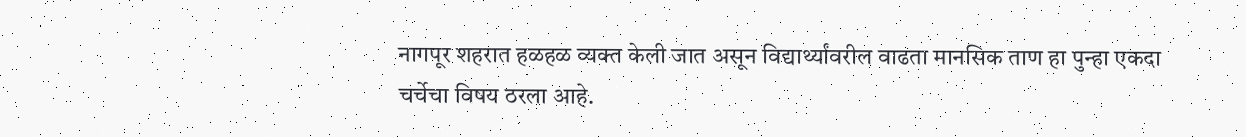नागपूर शहरात हळहळ व्यक्त केली जात असून विद्यार्थ्यांवरील वाढता मानसिक ताण हा पुन्हा एकदा चर्चेचा विषय ठरला आहे.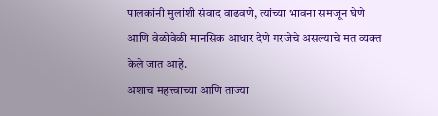पालकांनी मुलांशी संवाद वाढवणे, त्यांच्या भावना समजून घेणे आणि वेळोवेळी मानसिक आधार देणे गरजेचे असल्याचे मत व्यक्त केले जात आहे.
अशाच महत्त्वाच्या आणि ताज्या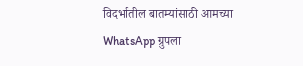विदर्भातील बातम्यांसाठी आमच्या
WhatsApp ग्रुपला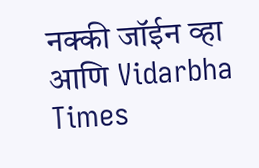नक्की जॉईन व्हा आणि Vidarbha Times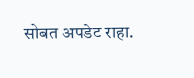सोबत अपडेट राहा.